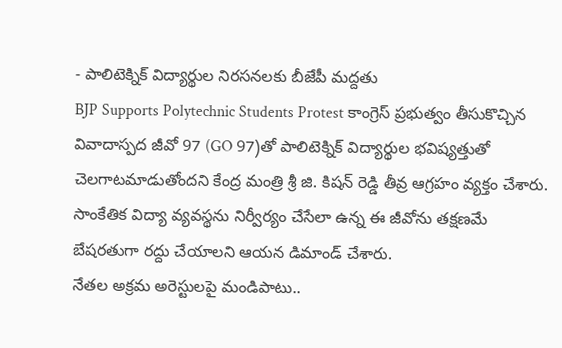- పాలిటెక్నిక్ విద్యార్థుల నిరసనలకు బీజేపీ మద్దతు
BJP Supports Polytechnic Students Protest కాంగ్రెస్ ప్రభుత్వం తీసుకొచ్చిన వివాదాస్పద జీవో 97 (GO 97)తో పాలిటెక్నిక్ విద్యార్థుల భవిష్యత్తుతో చెలగాటమాడుతోందని కేంద్ర మంత్రి శ్రీ జి. కిషన్ రెడ్డి తీవ్ర ఆగ్రహం వ్యక్తం చేశారు. సాంకేతిక విద్యా వ్యవస్థను నిర్వీర్యం చేసేలా ఉన్న ఈ జీవోను తక్షణమే బేషరతుగా రద్దు చేయాలని ఆయన డిమాండ్ చేశారు.
నేతల అక్రమ అరెస్టులపై మండిపాటు..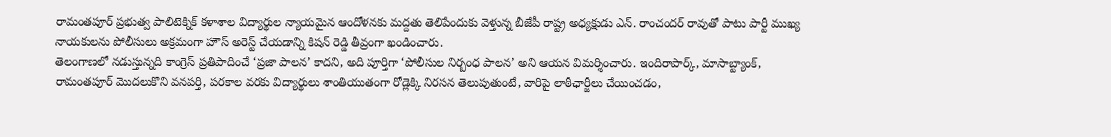రామంతపూర్ ప్రభుత్వ పాలిటెక్నిక్ కళాశాల విద్యార్థుల న్యాయమైన ఆందోళనకు మద్దతు తెలిపేందుకు వెళ్తున్న బీజేపీ రాష్ట్ర అధ్యక్షుడు ఎన్. రాంచందర్ రావుతో పాటు పార్టీ ముఖ్య నాయకులను పోలీసులు అక్రమంగా హౌస్ అరెస్ట్ చేయడాన్ని కిషన్ రెడ్డి తీవ్రంగా ఖండించారు.
తెలంగాణలో నడుస్తున్నది కాంగ్రెస్ ప్రతిపాదించే ‘ప్రజా పాలన’ కాదని, అది పూర్తిగా ‘పోలీసుల నిర్బంధ పాలన’ అని ఆయన విమర్శించారు. ఇందిరాపార్క్, మాసాబ్ట్యాంక్, రామంతపూర్ మొదలుకొని వనపర్తి, పరకాల వరకు విద్యార్థులు శాంతియుతంగా రోడ్లెక్కి నిరసన తెలుపుతుంటే, వారిపై లాఠీఛార్జీలు చేయించడం,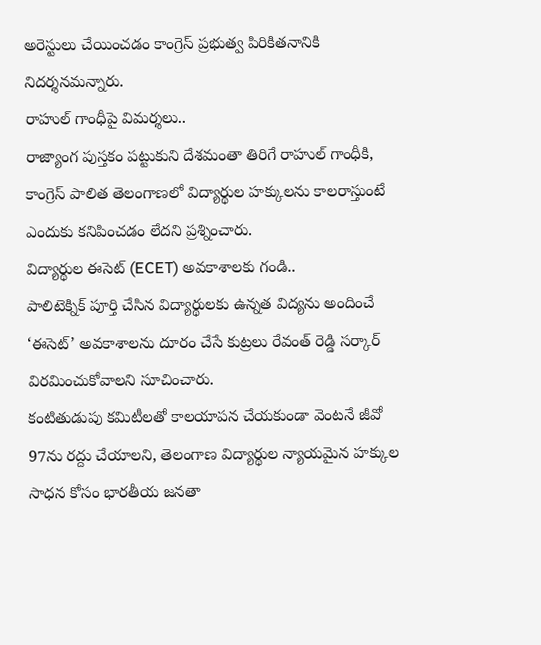అరెస్టులు చేయించడం కాంగ్రెస్ ప్రభుత్వ పిరికితనానికి నిదర్శనమన్నారు.
రాహుల్ గాంధీపై విమర్శలు..
రాజ్యాంగ పుస్తకం పట్టుకుని దేశమంతా తిరిగే రాహుల్ గాంధీకి, కాంగ్రెస్ పాలిత తెలంగాణలో విద్యార్థుల హక్కులను కాలరాస్తుంటే ఎందుకు కనిపించడం లేదని ప్రశ్నించారు.
విద్యార్థుల ఈసెట్ (ECET) అవకాశాలకు గండి..
పాలిటెక్నిక్ పూర్తి చేసిన విద్యార్థులకు ఉన్నత విద్యను అందించే ‘ఈసెట్’ అవకాశాలను దూరం చేసే కుట్రలు రేవంత్ రెడ్డి సర్కార్ విరమించుకోవాలని సూచించారు.
కంటితుడుపు కమిటీలతో కాలయాపన చేయకుండా వెంటనే జీవో 97ను రద్దు చేయాలని, తెలంగాణ విద్యార్థుల న్యాయమైన హక్కుల సాధన కోసం భారతీయ జనతా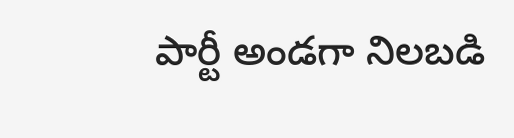పార్టీ అండగా నిలబడి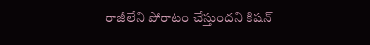రాజీలేని పోరాటం చేస్తుందని కిషన్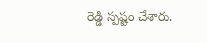రెడ్డి స్పష్టం చేశారు.